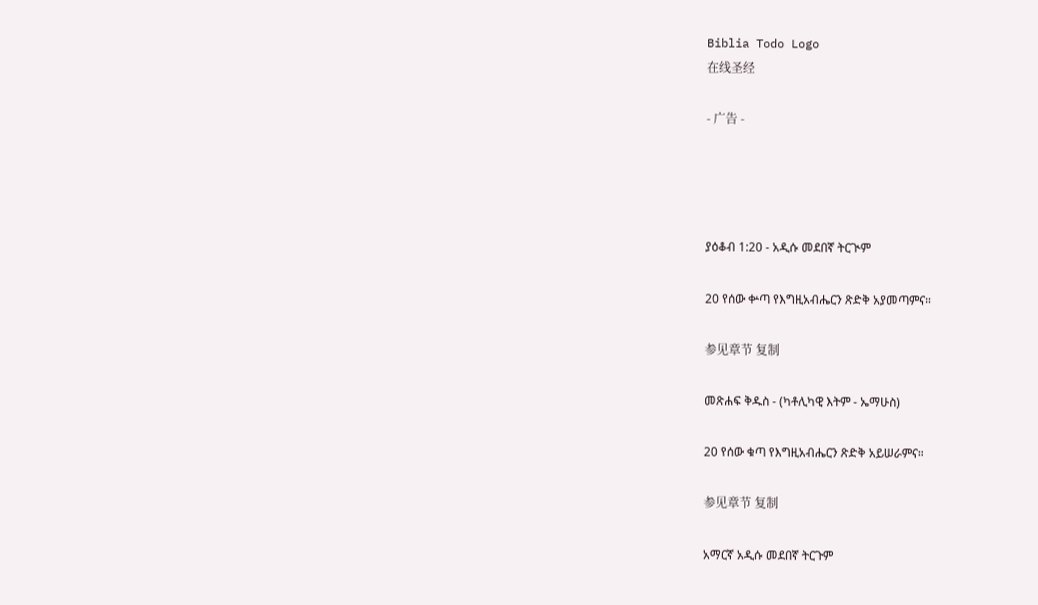Biblia Todo Logo
在线圣经

- 广告 -




ያዕቆብ 1:20 - አዲሱ መደበኛ ትርጒም

20 የሰው ቍጣ የእግዚአብሔርን ጽድቅ አያመጣምና።

参见章节 复制

መጽሐፍ ቅዱስ - (ካቶሊካዊ እትም - ኤማሁስ)

20 የሰው ቁጣ የእግዚአብሔርን ጽድቅ አይሠራምና።

参见章节 复制

አማርኛ አዲሱ መደበኛ ትርጉም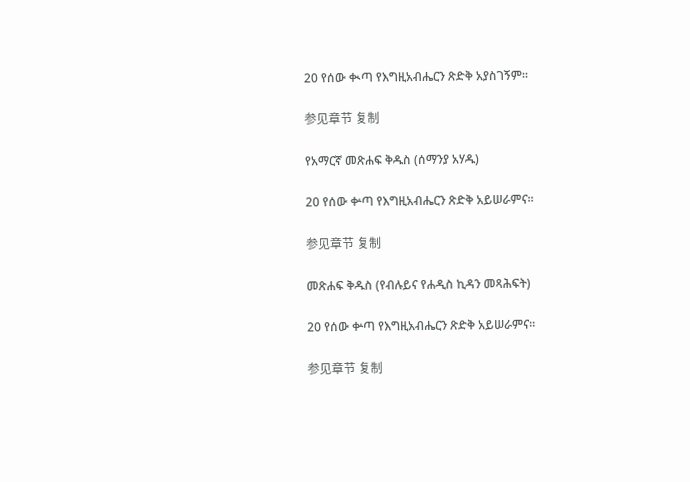20 የሰው ቊጣ የእግዚአብሔርን ጽድቅ አያስገኝም።

参见章节 复制

የአማርኛ መጽሐፍ ቅዱስ (ሰማንያ አሃዱ)

20 የሰው ቍጣ የእግዚአብሔርን ጽድቅ አይሠራምና።

参见章节 复制

መጽሐፍ ቅዱስ (የብሉይና የሐዲስ ኪዳን መጻሕፍት)

20 የሰው ቍጣ የእግዚአብሔርን ጽድቅ አይሠራምና።

参见章节 复制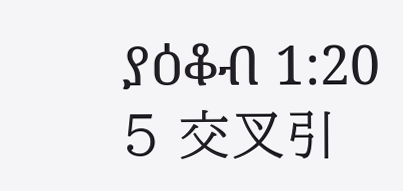ያዕቆብ 1:20
5 交叉引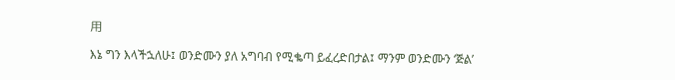用

እኔ ግን እላችኋለሁ፤ ወንድሙን ያለ አግባብ የሚቈጣ ይፈረድበታል፤ ማንም ወንድሙን ‘ጅል’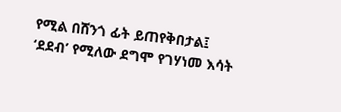የሚል በሸንጎ ፊት ይጠየቅበታል፤ ‘ደደብ’ የሚለው ደግሞ የገሃነመ እሳት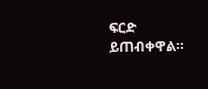ፍርድ ይጠብቀዋል።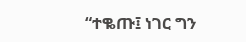“ተቈጡ፤ ነገር ግን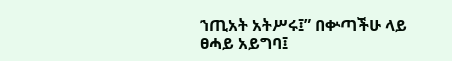ኀጢአት አትሥሩ፤” በቍጣችሁ ላይ ፀሓይ አይግባ፤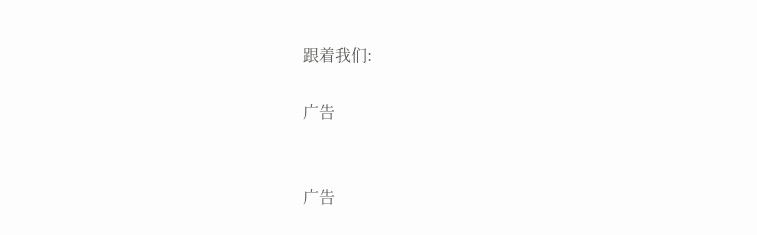跟着我们:

广告


广告